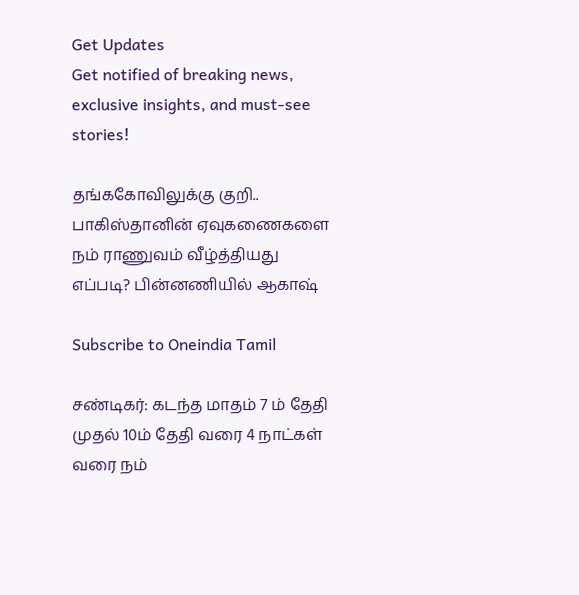Get Updates
Get notified of breaking news, exclusive insights, and must-see stories!

தங்ககோவிலுக்கு குறி.. பாகிஸ்தானின் ஏவுகணைகளை நம் ராணுவம் வீழ்த்தியது எப்படி? பின்னணியில் ஆகாஷ்

Subscribe to Oneindia Tamil

சண்டிகர்: கடந்த மாதம் 7 ம் தேதி முதல் 10ம் தேதி வரை 4 நாட்கள் வரை நம்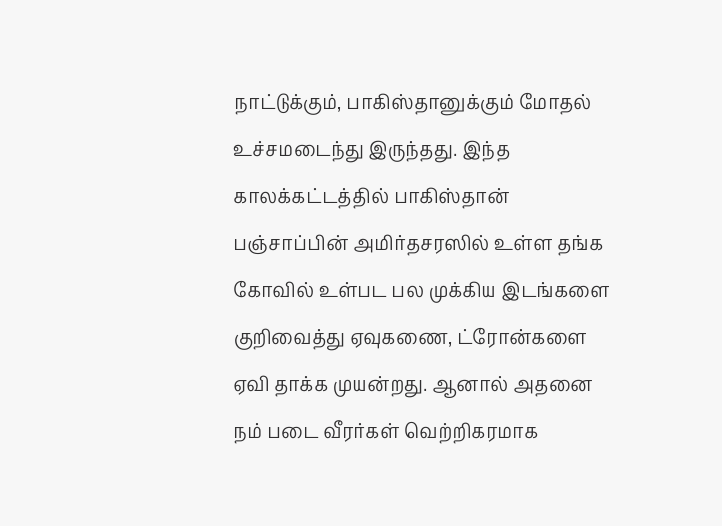நாட்டுக்கும், பாகிஸ்தானுக்கும் மோதல் உச்சமடைந்து இருந்தது. இந்த காலக்கட்டத்தில் பாகிஸ்தான் பஞ்சாப்பின் அமிர்தசரஸில் உள்ள தங்க கோவில் உள்பட பல முக்கிய இடங்களை குறிவைத்து ஏவுகணை, ட்ரோன்களை ஏவி தாக்க முயன்றது. ஆனால் அதனை நம் படை வீரர்கள் வெற்றிகரமாக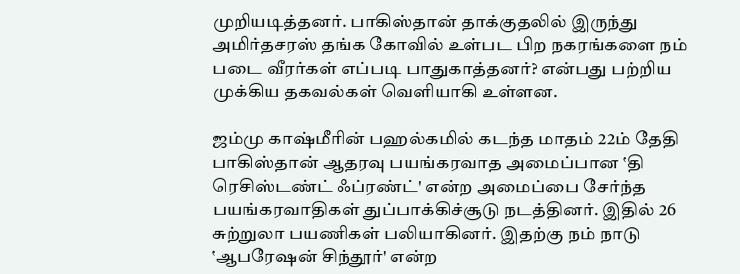முறியடித்தனர். பாகிஸ்தான் தாக்குதலில் இருந்து அமிர்தசரஸ் தங்க கோவில் உள்பட பிற நகரங்களை நம் படை வீரர்கள் எப்படி பாதுகாத்தனர்? என்பது பற்றிய முக்கிய தகவல்கள் வெளியாகி உள்ளன.

ஜம்மு காஷ்மீரின் பஹல்கமில் கடந்த மாதம் 22ம் தேதி பாகிஸ்தான் ஆதரவு பயங்கரவாத அமைப்பான ‛தி ரெசிஸ்டண்ட் ஃப்ரண்ட்' என்ற அமைப்பை சேர்ந்த பயங்கரவாதிகள் துப்பாக்கிச்சூடு நடத்தினர். இதில் 26 சுற்றுலா பயணிகள் பலியாகினர். இதற்கு நம் நாடு ‛ஆபரேஷன் சிந்தூர்' என்ற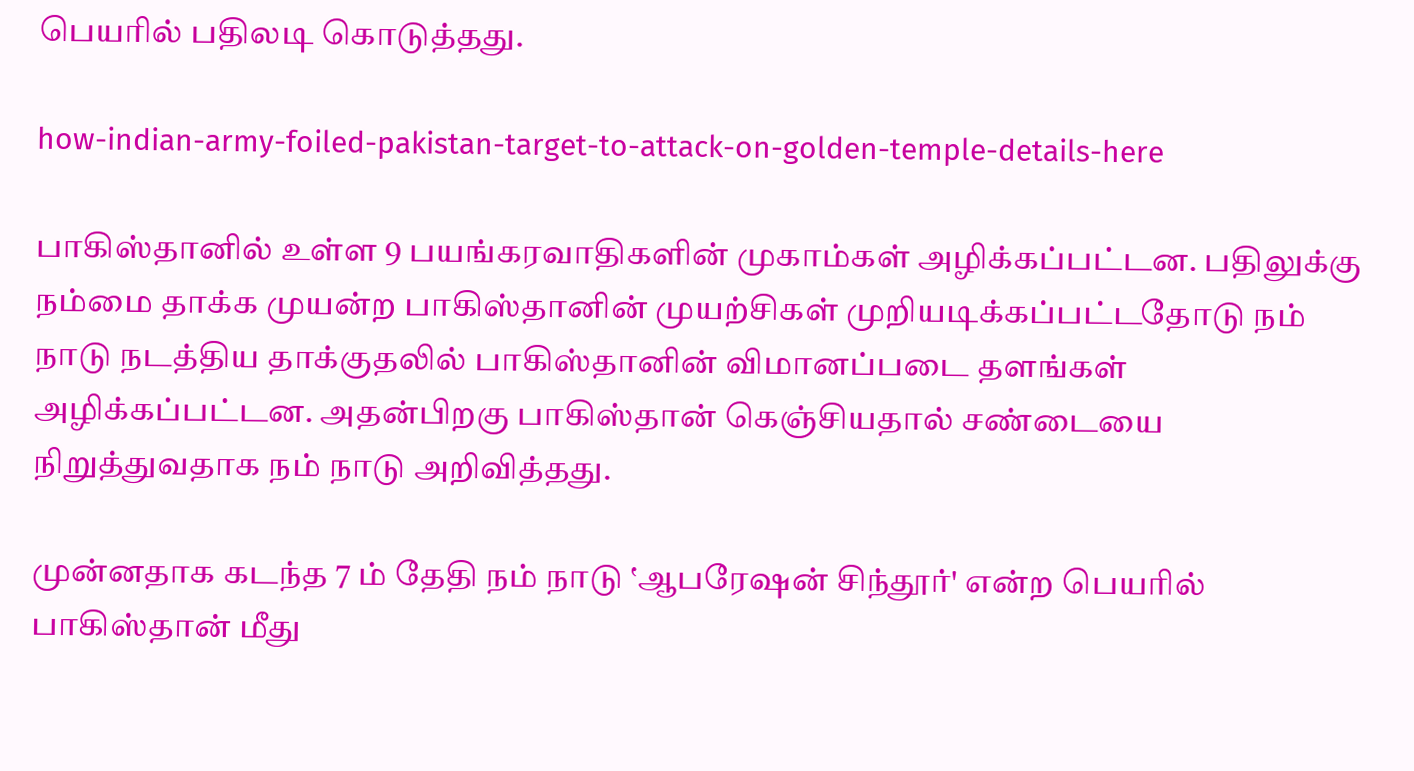பெயரில் பதிலடி கொடுத்தது.

how-indian-army-foiled-pakistan-target-to-attack-on-golden-temple-details-here

பாகிஸ்தானில் உள்ள 9 பயங்கரவாதிகளின் முகாம்கள் அழிக்கப்பட்டன. பதிலுக்கு நம்மை தாக்க முயன்ற பாகிஸ்தானின் முயற்சிகள் முறியடிக்கப்பட்டதோடு நம் நாடு நடத்திய தாக்குதலில் பாகிஸ்தானின் விமானப்படை தளங்கள் அழிக்கப்பட்டன. அதன்பிறகு பாகிஸ்தான் கெஞ்சியதால் சண்டையை நிறுத்துவதாக நம் நாடு அறிவித்தது.

முன்னதாக கடந்த 7 ம் தேதி நம் நாடு ‛ஆபரேஷன் சிந்தூர்' என்ற பெயரில் பாகிஸ்தான் மீது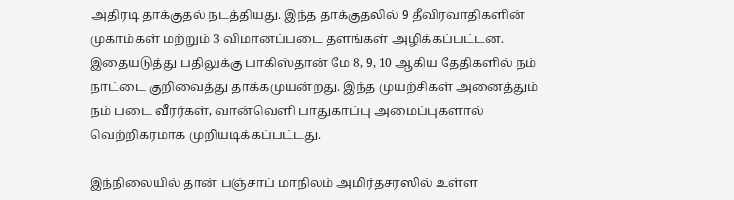அதிரடி தாக்குதல் நடத்தியது. இந்த தாக்குதலில் 9 தீவிரவாதிகளின் முகாம்கள் மற்றும் 3 விமானப்படை தளங்கள் அழிக்கப்பட்டன. இதையடுத்து பதிலுக்கு பாகிஸ்தான் மே 8, 9, 10 ஆகிய தேதிகளில் நம் நாட்டை குறிவைத்து தாக்கமுயன்றது. இந்த முயற்சிகள் அனைத்தும் நம் படை வீரர்கள், வான்வெளி பாதுகாப்பு அமைப்புகளால் வெற்றிகரமாக முறியடிக்கப்பட்டது.

இந்நிலையில் தான் பஞ்சாப் மாநிலம் அமிர்தசரஸில் உள்ள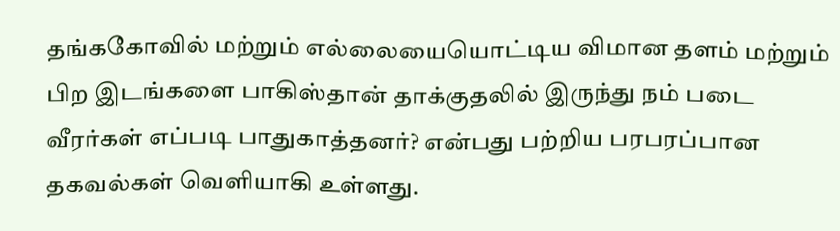தங்ககோவில் மற்றும் எல்லையையொட்டிய விமான தளம் மற்றும் பிற இடங்களை பாகிஸ்தான் தாக்குதலில் இருந்து நம் படை வீரர்கள் எப்படி பாதுகாத்தனர்? என்பது பற்றிய பரபரப்பான தகவல்கள் வெளியாகி உள்ளது.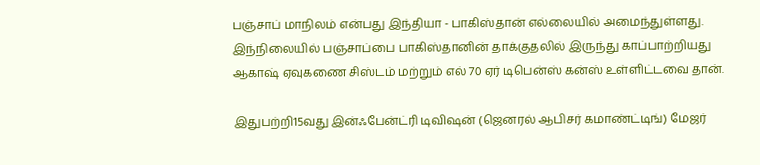பஞ்சாப் மாநிலம் என்பது இந்தியா - பாகிஸ்தான் எல்லையில் அமைந்துள்ளது. இந்நிலையில் பஞ்சாப்பை பாகிஸ்தானின் தாக்குதலில் இருந்து காப்பாற்றியது ஆகாஷ் ஏவுகணை சிஸ்டம் மற்றும் எல் 70 ஏர் டிபென்ஸ் கன்ஸ் உள்ளிட்டவை தான்.

இதுபற்றி15வது இன்ஃபேன்ட்ரி டிவிஷன் (ஜெனரல் ஆபிசர் கமாண்ட்டிங்) மேஜர்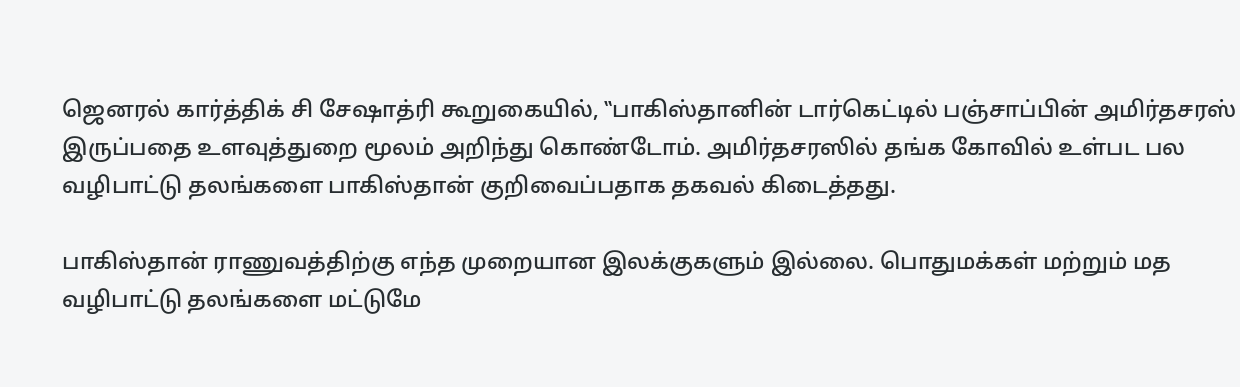ஜெனரல் கார்த்திக் சி சேஷாத்ரி கூறுகையில், ‛‛பாகிஸ்தானின் டார்கெட்டில் பஞ்சாப்பின் அமிர்தசரஸ் இருப்பதை உளவுத்துறை மூலம் அறிந்து கொண்டோம். அமிர்தசரஸில் தங்க கோவில் உள்பட பல வழிபாட்டு தலங்களை பாகிஸ்தான் குறிவைப்பதாக தகவல் கிடைத்தது.

பாகிஸ்தான் ராணுவத்திற்கு எந்த முறையான இலக்குகளும் இல்லை. பொதுமக்கள் மற்றும் மத வழிபாட்டு தலங்களை மட்டுமே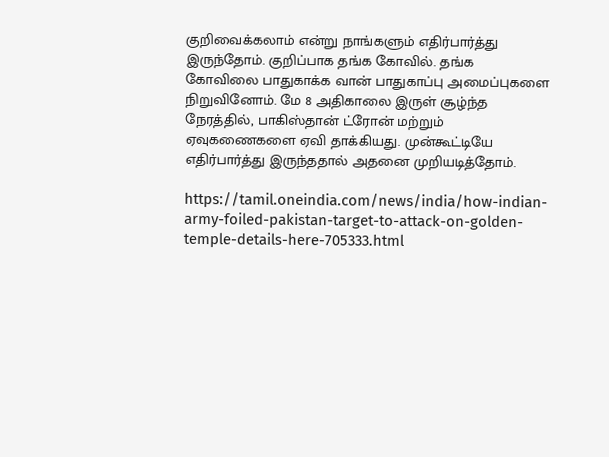குறிவைக்கலாம் என்று நாங்களும் எதிர்பார்த்து இருந்தோம். குறிப்பாக தங்க கோவில். தங்க கோவிலை பாதுகாக்க வான் பாதுகாப்பு அமைப்புகளை நிறுவினோம். மே 8 அதிகாலை இருள் சூழ்ந்த நேரத்தில், பாகிஸ்தான் ட்ரோன் மற்றும் ஏவுகணைகளை ஏவி தாக்கியது. முன்கூட்டியே எதிர்பார்த்து இருந்ததால் அதனை முறியடித்தோம்.

https://tamil.oneindia.com/news/india/how-indian-army-foiled-pakistan-target-to-attack-on-golden-temple-details-here-705333.html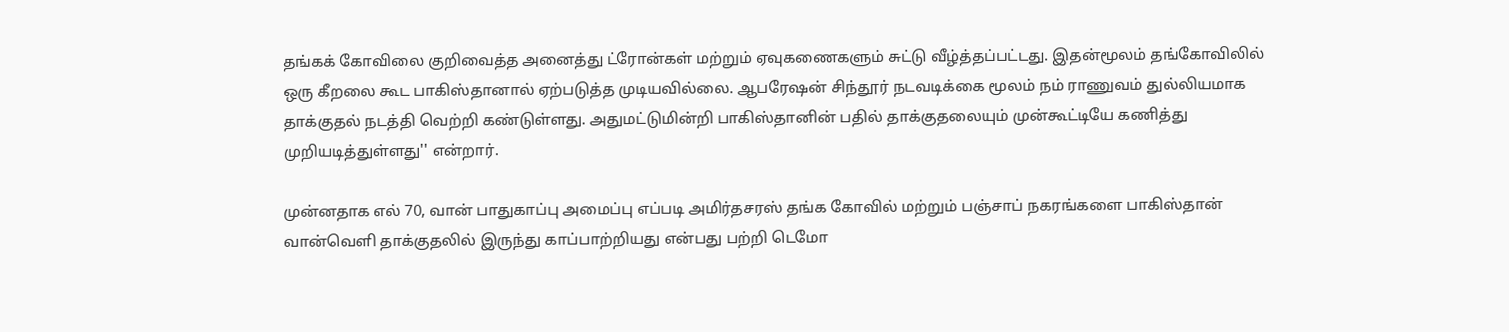தங்கக் கோவிலை குறிவைத்த அனைத்து ட்ரோன்கள் மற்றும் ஏவுகணைகளும் சுட்டு வீழ்த்தப்பட்டது. இதன்மூலம் தங்கோவிலில் ஒரு கீறலை கூட பாகிஸ்தானால் ஏற்படுத்த முடியவில்லை. ஆபரேஷன் சிந்தூர் நடவடிக்கை மூலம் நம் ராணுவம் துல்லியமாக தாக்குதல் நடத்தி வெற்றி கண்டுள்ளது. அதுமட்டுமின்றி பாகிஸ்தானின் பதில் தாக்குதலையும் முன்கூட்டியே கணித்து முறியடித்துள்ளது'' என்றார்.

முன்னதாக எல் 70, வான் பாதுகாப்பு அமைப்பு எப்படி அமிர்தசரஸ் தங்க கோவில் மற்றும் பஞ்சாப் நகரங்களை பாகிஸ்தான் வான்வெளி தாக்குதலில் இருந்து காப்பாற்றியது என்பது பற்றி டெமோ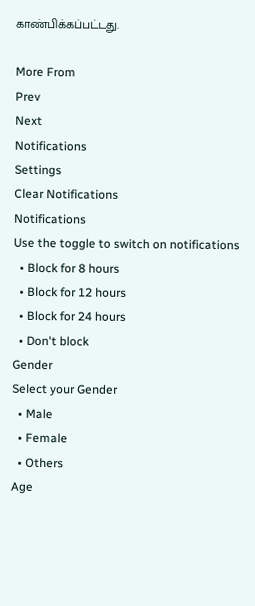காண்பிக்கப்பட்டது.

More From
Prev
Next
Notifications
Settings
Clear Notifications
Notifications
Use the toggle to switch on notifications
  • Block for 8 hours
  • Block for 12 hours
  • Block for 24 hours
  • Don't block
Gender
Select your Gender
  • Male
  • Female
  • Others
Age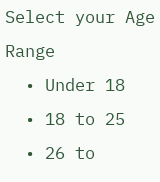Select your Age Range
  • Under 18
  • 18 to 25
  • 26 to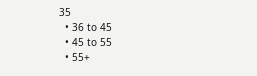35
  • 36 to 45
  • 45 to 55
  • 55+